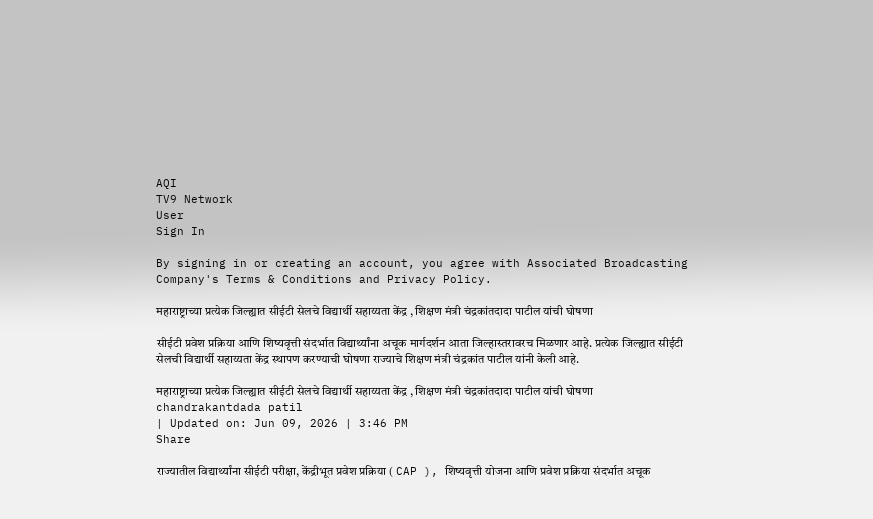AQI
TV9 Network
User
Sign In

By signing in or creating an account, you agree with Associated Broadcasting Company's Terms & Conditions and Privacy Policy.

महाराष्ट्राच्या प्रत्येक जिल्ह्यात सीईटी सेलचे विद्यार्थी सहाय्यता केंद्र , शिक्षण मंत्री चंद्रकांतदादा पाटील यांची घोषणा

सीईटी प्रवेश प्रक्रिया आणि शिष्यवृत्ती संदर्भात विद्यार्थ्यांना अचूक मार्गदर्शन आता जिल्हास्तरावरच मिळणार आहे. प्रत्येक जिल्ह्यात सीईटी सेलची विद्यार्थी सहाय्यता केंद्र स्थापण करण्याची घोषणा राज्याचे शिक्षण मंत्री चंद्रकांत पाटील यांनी केली आहे.

महाराष्ट्राच्या प्रत्येक जिल्ह्यात सीईटी सेलचे विद्यार्थी सहाय्यता केंद्र , शिक्षण मंत्री चंद्रकांतदादा पाटील यांची घोषणा
chandrakantdada patil
| Updated on: Jun 09, 2026 | 3:46 PM
Share

राज्यातील विद्यार्थ्यांना सीईटी परीक्षा, केंद्रीभूत प्रवेश प्रक्रिया ( CAP ), शिष्यवृत्ती योजना आणि प्रवेश प्रक्रिया संदर्भात अचूक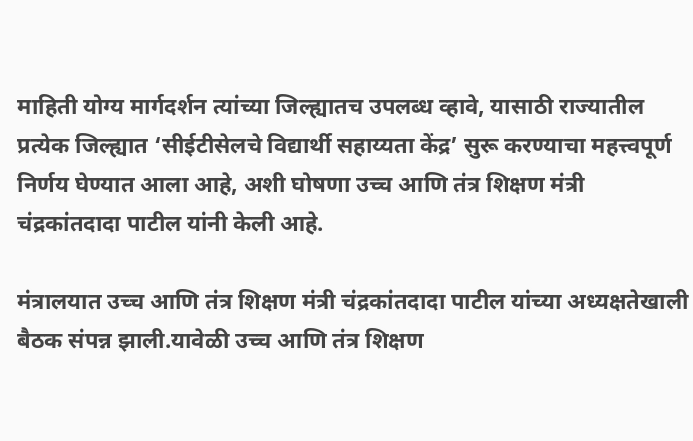माहिती योग्य मार्गदर्शन त्यांच्या जिल्ह्यातच उपलब्ध व्हावे, यासाठी राज्यातील प्रत्येक जिल्ह्यात ‘सीईटीसेलचे विद्यार्थी सहाय्यता केंद्र’ सुरू करण्याचा महत्त्वपूर्ण निर्णय घेण्यात आला आहे, अशी घोषणा उच्च आणि तंत्र शिक्षण मंत्री चंद्रकांतदादा पाटील यांनी केली आहे.

मंत्रालयात उच्च आणि तंत्र शिक्षण मंत्री चंद्रकांतदादा पाटील यांच्या अध्यक्षतेखाली बैठक संपन्न झाली.यावेळी उच्च आणि तंत्र शिक्षण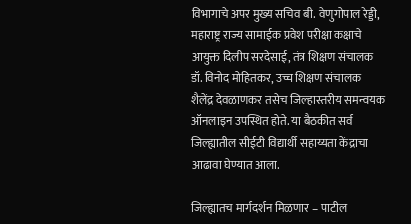विभागाचे अपर मुख्य सचिव बी. वेणुगोपाल रेड्डी, महाराष्ट्र राज्य सामाईक प्रवेश परीक्षा कक्षाचे आयुक्त दिलीप सरदेसाई, तंत्र शिक्षण संचालक डॉ. विनोद मोहितकर, उच्च शिक्षण संचालक शैलेंद्र देवळाणकर तसेच जिल्हास्तरीय समन्वयक ऑनलाइन उपस्थित होते. या बैठकीत सर्व जिल्ह्यातील सीईटी विद्यार्थी सहाय्यता केंद्राचा आढावा घेण्यात आला.

जिल्ह्यातच मार्गदर्शन मिळणार – पाटील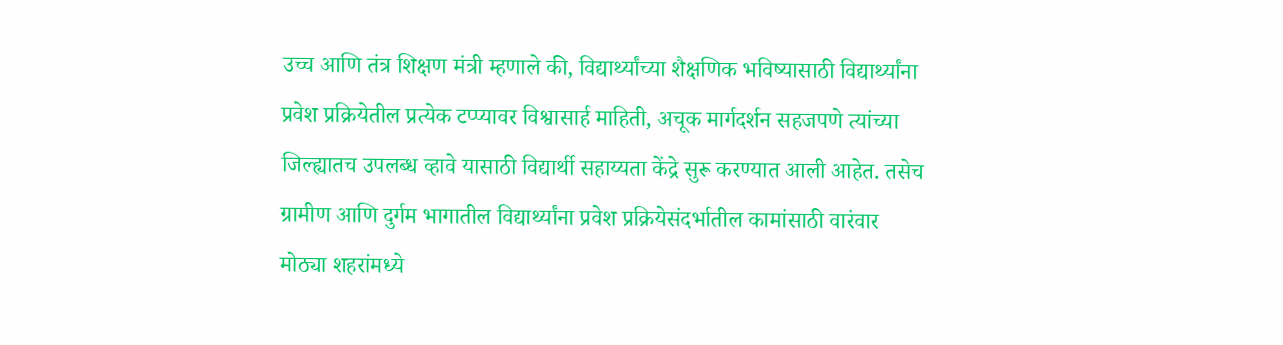उच्च आणि तंत्र शिक्षण मंत्री म्हणाले की, विद्यार्थ्यांच्या शैक्षणिक भविष्यासाठी विद्यार्थ्यांना प्रवेश प्रक्रियेतील प्रत्येक टप्प्यावर विश्वासार्ह माहिती, अचूक मार्गदर्शन सहजपणे त्यांच्या जिल्ह्यातच उपलब्ध व्हावे यासाठी विद्यार्थी सहाय्यता केंद्रे सुरू करण्यात आली आहेत. तसेच ग्रामीण आणि दुर्गम भागातील विद्यार्थ्यांना प्रवेश प्रक्रियेसंदर्भातील कामांसाठी वारंवार मोठ्या शहरांमध्ये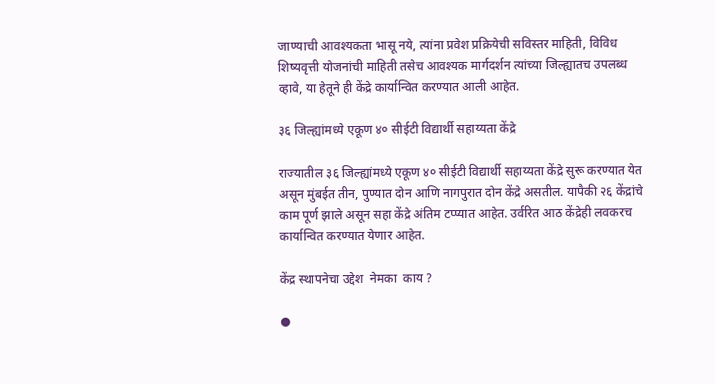जाण्याची आवश्यकता भासू नये, त्यांना प्रवेश प्रक्रियेची सविस्तर माहिती, विविध शिष्यवृत्ती योजनांची माहिती तसेच आवश्यक मार्गदर्शन त्यांच्या जिल्ह्यातच उपलब्ध व्हावे, या हेतूने ही केंद्रे कार्यान्वित करण्यात आली आहेत.

३६ जिल्ह्यांमध्ये एकूण ४० सीईटी विद्यार्थी सहाय्यता केंद्रे

राज्यातील ३६ जिल्ह्यांमध्ये एकूण ४० सीईटी विद्यार्थी सहाय्यता केंद्रे सुरू करण्यात येत असून मुंबईत तीन, पुण्यात दोन आणि नागपुरात दोन केंद्रे असतील. यापैकी २६ केंद्रांचे काम पूर्ण झाले असून सहा केंद्रे अंतिम टप्प्यात आहेत. उर्वरित आठ केंद्रेही लवकरच कार्यान्वित करण्यात येणार आहेत.

केंद्र स्थापनेचा उद्देश  नेमका  काय ?

●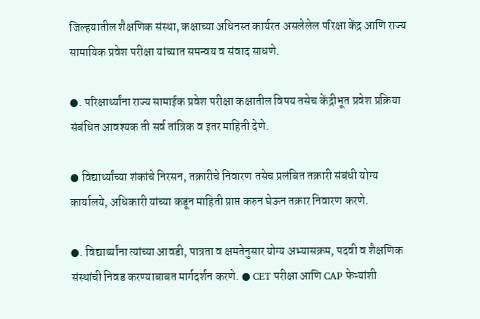जिल्हयातील शैक्षणिक संस्था, कक्षाच्या अधिनस्त कार्यरत असलेलेल परिक्षा केंद्र आणि राज्य सामायिक प्रवेश परीक्षा यांच्यात समन्वय व संवाद साधणे.

●. परिक्षार्थ्यांना राज्य सामाईक प्रवेश परीक्षा कक्षातील विषय तसेच केंद्रीभूत प्रवेश प्रक्रिया संबंधित आवश्यक ती सर्व तांत्रिक व इतर माहिती देणे.

● विद्यार्थ्यांच्या शंकांचे निरसन, तक्रारीचे निवारण तसेच प्रलंबित तक्रारी संबंधी योग्य कार्यालये, अधिकारी यांच्या कडून माहिती प्राप्त करुन घेऊन तक्रार निवारण करणे.

●. विद्यार्थ्यांना त्यांच्या आवडी, पात्रता व क्षमतेनुसार योग्य अभ्यासक्रम, पदवी व शैक्षणिक संस्थांची निवड करण्याबाबत मार्गदर्शन करणे. ● CET परीक्षा आणि CAP फेऱ्यांशी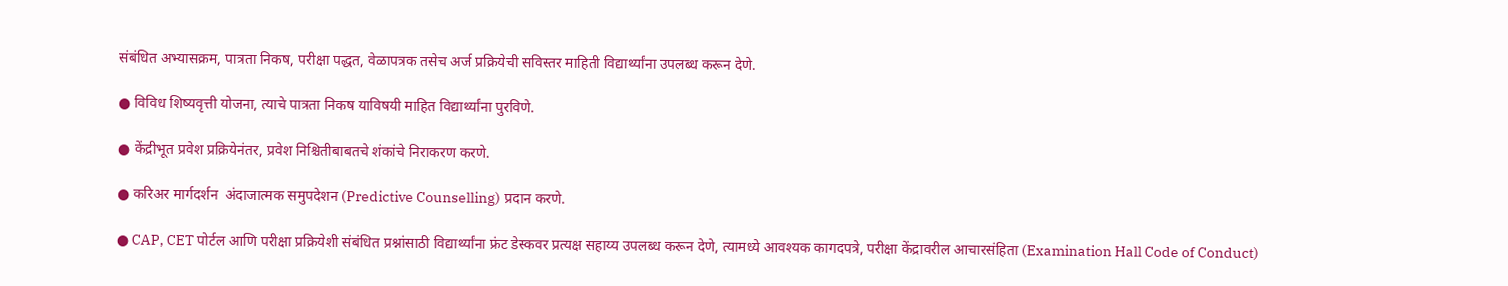संबंधित अभ्यासक्रम, पात्रता निकष, परीक्षा पद्धत, वेळापत्रक तसेच अर्ज प्रक्रियेची सविस्तर माहिती विद्यार्थ्यांना उपलब्ध करून देणे.

● विविध शिष्यवृत्ती योजना, त्याचे पात्रता निकष याविषयी माहित विद्यार्थ्यांना पुरविणे.

● केंद्रीभूत प्रवेश प्रक्रियेनंतर, प्रवेश निश्चितीबाबतचे शंकांचे निराकरण करणे.

● करिअर मार्गदर्शन  अंदाजात्मक समुपदेशन (Predictive Counselling) प्रदान करणे.

● CAP, CET पोर्टल आणि परीक्षा प्रक्रियेशी संबंधित प्रश्नांसाठी विद्यार्थ्यांना फ्रंट डेस्कवर प्रत्यक्ष सहाय्य उपलब्ध करून देणे, त्यामध्ये आवश्यक कागदपत्रे, परीक्षा केंद्रावरील आचारसंहिता (Examination Hall Code of Conduct)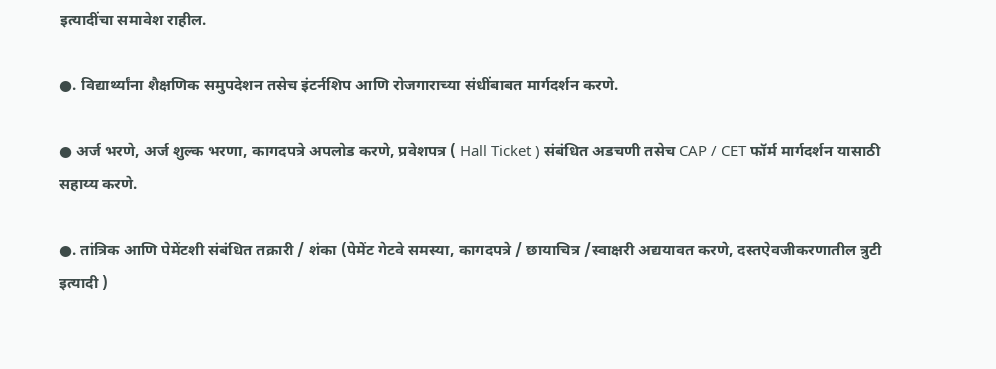इत्यादींचा समावेश राहील.

●. विद्यार्थ्यांना शैक्षणिक समुपदेशन तसेच इंटर्नशिप आणि रोजगाराच्या संधींबाबत मार्गदर्शन करणे.

● अर्ज भरणे, अर्ज शुल्क भरणा, कागदपत्रे अपलोड करणे, प्रवेशपत्र ( Hall Ticket ) संबंधित अडचणी तसेच CAP / CET फॉर्म मार्गदर्शन यासाठी सहाय्य करणे.

●. तांत्रिक आणि पेमेंटशी संबंधित तक्रारी / शंका (पेमेंट गेटवे समस्या, कागदपत्रे / छायाचित्र /स्वाक्षरी अद्ययावत करणे, दस्तऐवजीकरणातील त्रुटी इत्यादी )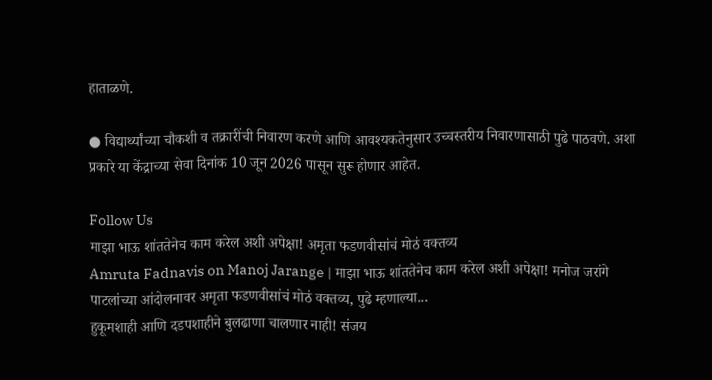हाताळणे.

● विद्यार्थ्यांच्या चौकशी व तक्रारींची निवारण करणे आणि आवश्यकतेनुसार उच्चस्तरीय निवारणासाठी पुढे पाठवणे. अशा प्रकारे या केंद्राच्या सेवा दिनांक 10 जून 2026 पासून सुरू होणार आहेत.

Follow Us
माझा भाऊ शांततेनेच काम करेल अशी अपेक्षा! अमृता फडणवीसांचं मोठं वक्तव्य
Amruta Fadnavis on Manoj Jarange | माझा भाऊ शांततेनेच काम करेल अशी अपेक्षा! मनोज जरांगे पाटलांच्या आंदोलनावर अमृता फडणवीसांचं मोठं वक्तव्य, पुढे म्हणाल्या...
हुकूमशाही आणि दडपशाहीने बुलढाणा चालणार नाही! संजय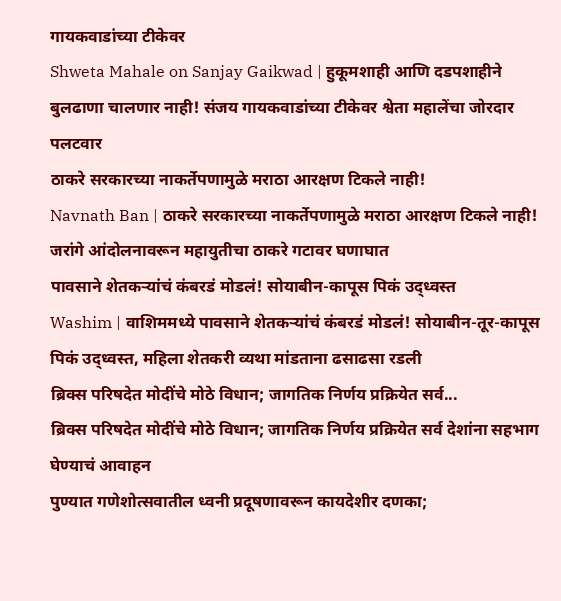गायकवाडांच्या टीकेवर
Shweta Mahale on Sanjay Gaikwad | हुकूमशाही आणि दडपशाहीने बुलढाणा चालणार नाही! संजय गायकवाडांच्या टीकेवर श्वेता महालेंचा जोरदार पलटवार
ठाकरे सरकारच्या नाकर्तेपणामुळे मराठा आरक्षण टिकले नाही!
Navnath Ban | ठाकरे सरकारच्या नाकर्तेपणामुळे मराठा आरक्षण टिकले नाही! जरांगे आंदोलनावरून महायुतीचा ठाकरे गटावर घणाघात
पावसाने शेतकऱ्यांचं कंबरडं मोडलं! सोयाबीन-कापूस पिकं उद्ध्वस्त
Washim | वाशिममध्ये पावसाने शेतकऱ्यांचं कंबरडं मोडलं! सोयाबीन-तूर-कापूस पिकं उद्ध्वस्त, महिला शेतकरी व्यथा मांडताना ढसाढसा रडली
ब्रिक्स परिषदेत मोदींचे मोठे विधान; जागतिक निर्णय प्रक्रियेत सर्व...
ब्रिक्स परिषदेत मोदींचे मोठे विधान; जागतिक निर्णय प्रक्रियेत सर्व देशांना सहभाग घेण्याचं आवाहन
पुण्यात गणेशोत्सवातील ध्वनी प्रदूषणावरून कायदेशीर दणका;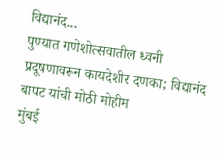विद्यानंद...
पुण्यात गणेशोत्सवातील ध्वनी प्रदूषणावरून कायदेशीर दणका; विद्यानंद बापट यांची मोठी मोहीम
मुंबई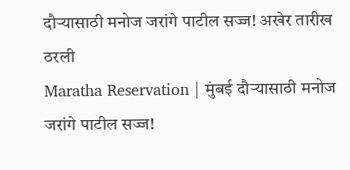दौऱ्यासाठी मनोज जरांगे पाटील सज्ज! अखेर तारीख ठरली
Maratha Reservation | मुंबई दौऱ्यासाठी मनोज जरांगे पाटील सज्ज!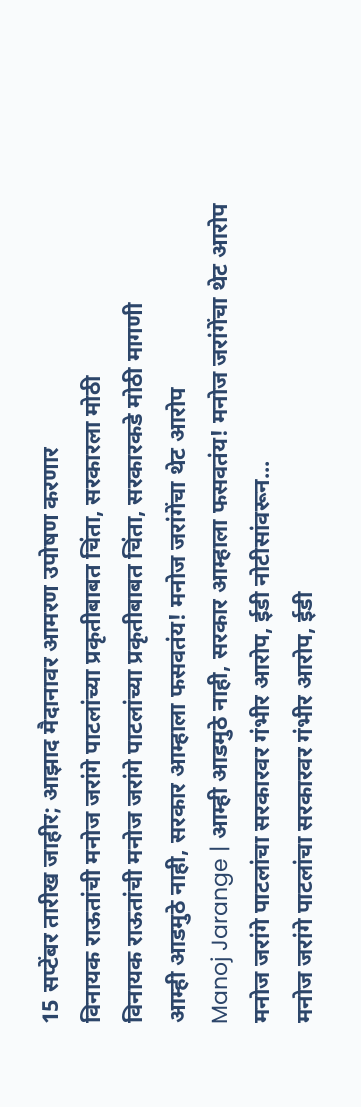15 सप्टेंबर तारीख जाहीर; आझाद मैदानावर आमरण उपोषण करणार
विनायक राऊतांची मनोज जरांगे पाटलांच्या प्रकृतीबाबत चिंता, सरकारला मोठी
विनायक राऊतांची मनोज जरांगे पाटलांच्या प्रकृतीबाबत चिंता, सरकारकडे मोठी मागणी
आम्ही आडमुठे नाही, सरकार आम्हाला फसवतंय! मनोज जरांगेंचा थेट आरोप
Manoj Jarange | आम्ही आडमुठे नाही, सरकार आम्हाला फसवतंय! मनोज जरांगेंचा थेट आरोप
मनोज जरांगे पाटलांचा सरकारवर गंभीर आरोप, ईडी नोटीसांवरून...
मनोज जरांगे पाटलांचा सरकारवर गंभीर आरोप, ईडी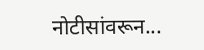नोटीसांवरून...